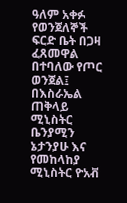ዓለም አቀፉ የወንጀለኞች ፍርድ ቤት በጋዛ ፈጸመዋል በተባለው የጦር ወንጀል፤ በእስራኤል ጠቅላይ ሚኒስትር ቤንያሚን ኔታንያሁ እና የመከላከያ ሚኒስትር ዮአቭ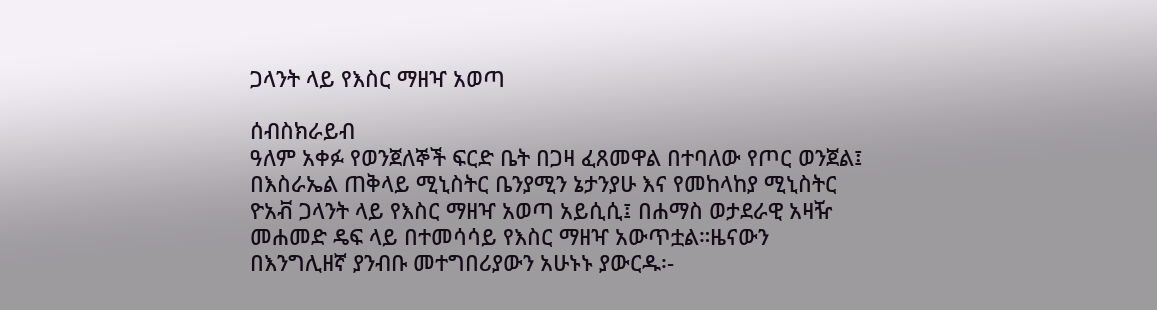ጋላንት ላይ የእስር ማዘዣ አወጣ

ሰብስክራይብ
ዓለም አቀፉ የወንጀለኞች ፍርድ ቤት በጋዛ ፈጸመዋል በተባለው የጦር ወንጀል፤ በእስራኤል ጠቅላይ ሚኒስትር ቤንያሚን ኔታንያሁ እና የመከላከያ ሚኒስትር ዮአቭ ጋላንት ላይ የእስር ማዘዣ አወጣ አይሲሲ፤ በሐማስ ወታደራዊ አዛዥ መሐመድ ዴፍ ላይ በተመሳሳይ የእስር ማዘዣ አውጥቷል።ዜናውን በእንግሊዘኛ ያንብቡ መተግበሪያውን አሁኑኑ ያውርዱ፡-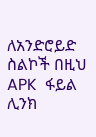ለአንድሮይድ ስልኮች በዚህ APK  ፋይል ሊንክ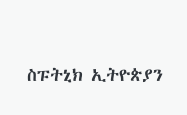ስፑትኒክ ኢትዮጵያን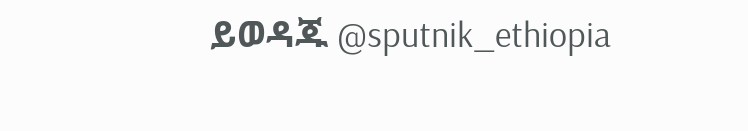ይወዳጁ @sputnik_ethiopia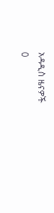አዳዲስ ዜናዎች
0